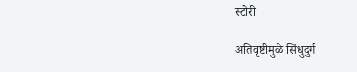स्टोरी

अतिवृष्टीमुळे सिंधुदुर्ग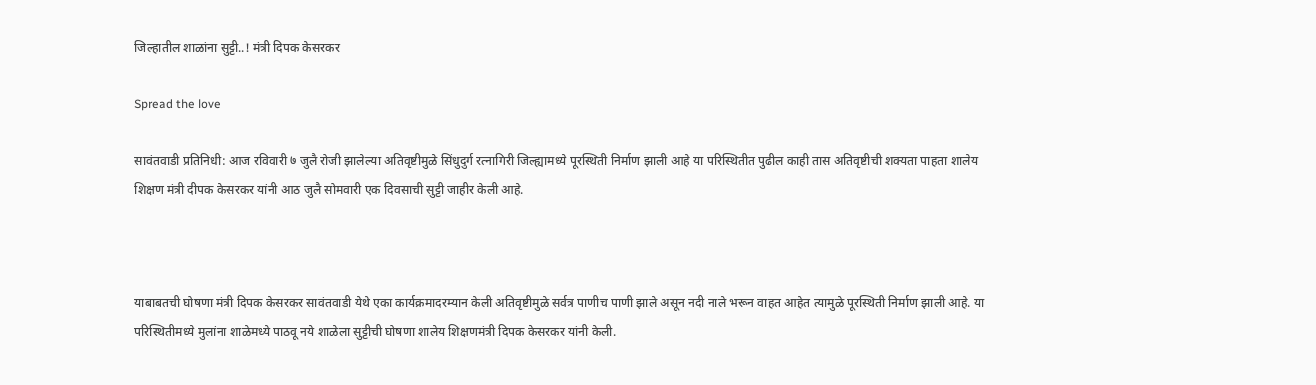जिल्हातील शाळांना सुट्टी..! मंत्री दिपक केसरकर

Spread the love

सावंतवाडी प्रतिनिधी: आज रविवारी ७ जुलै रोजी झालेल्या अतिवृष्टीमुळे सिंधुदुर्ग रत्नागिरी जिल्ह्यामध्ये पूरस्थिती निर्माण झाली आहे या परिस्थितीत पुढील काही तास अतिवृष्टीची शक्यता पाहता शालेय शिक्षण मंत्री दीपक केसरकर यांनी आठ जुलै सोमवारी एक दिवसाची सुट्टी जाहीर केली आहे.



याबाबतची घोषणा मंत्री दिपक केसरकर सावंतवाडी येथे एका कार्यक्रमादरम्यान केली अतिवृष्टीमुळे सर्वत्र पाणीच पाणी झाले असून नदी नाले भरून वाहत आहेत त्यामुळे पूरस्थिती निर्माण झाली आहे. या परिस्थितीमध्ये मुलांना शाळेमध्ये पाठवू नये शाळेला सुट्टीची घोषणा शालेय शिक्षणमंत्री दिपक केसरकर यांनी केली.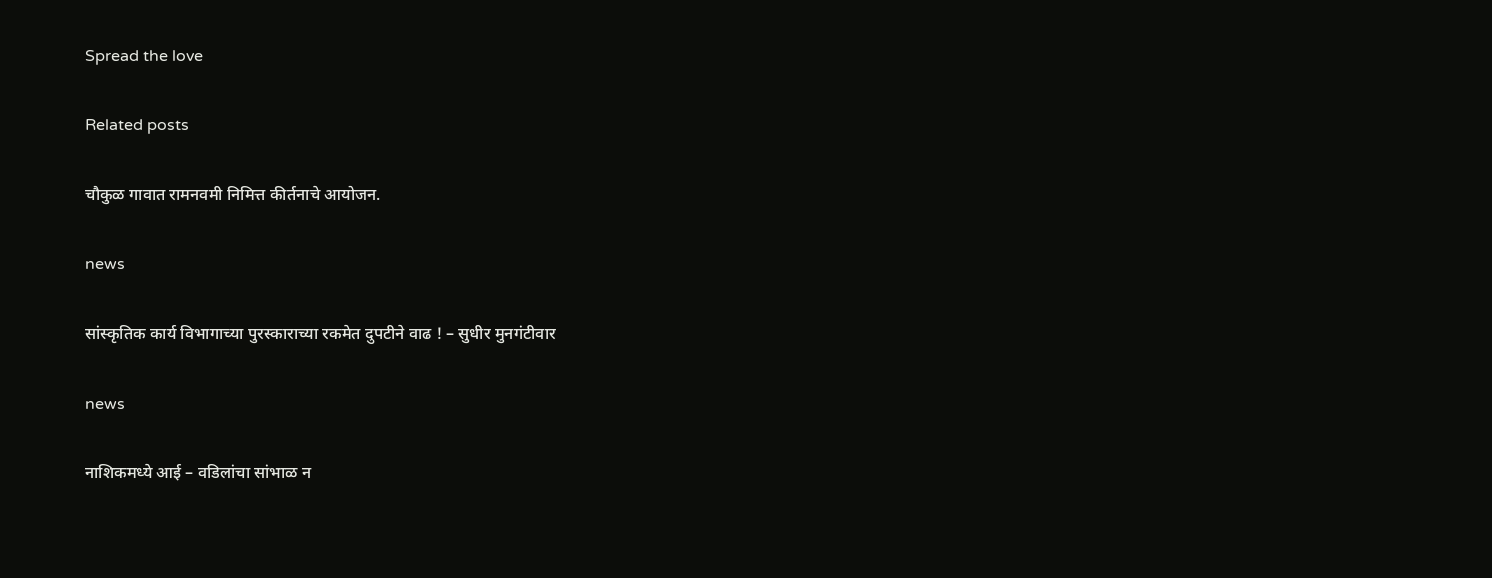Spread the love

Related posts

चौकुळ गावात रामनवमी निमित्त कीर्तनाचे आयोजन.

news

सांस्‍कृतिक कार्य विभागाच्‍या पुरस्‍काराच्‍या रकमेत दुपटीने वाढ ! – सुधीर मुनगंटीवार

news

नाशिकमध्ये आई – वडिलांचा सांभाळ न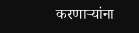करणार्‍यांना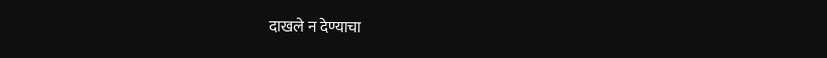दाखले न देण्याचा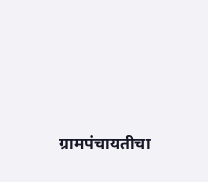ग्रामपंचायतीचा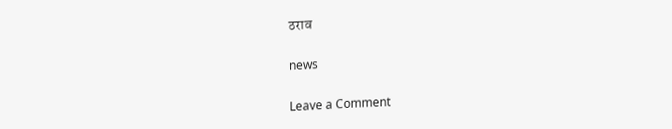ठराव

news

Leave a Comment